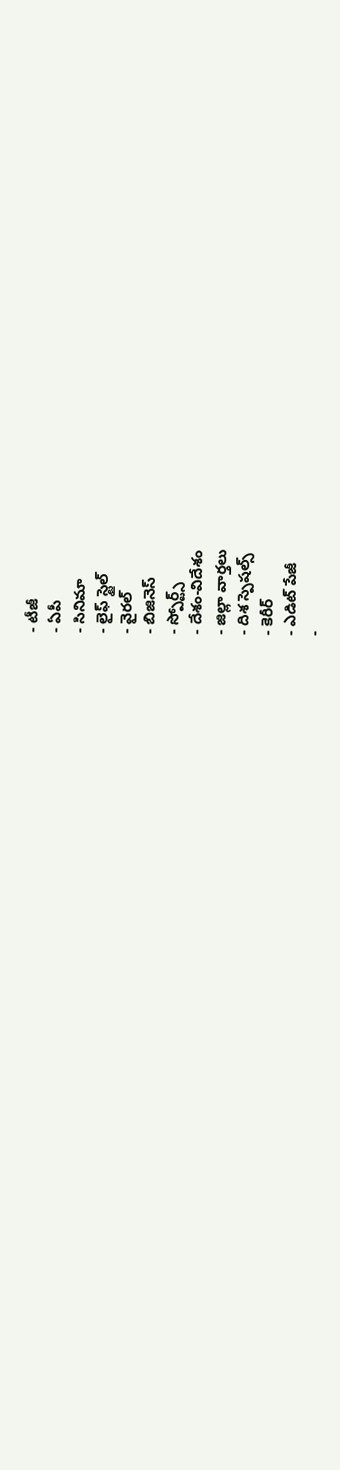- టీజీ
- ఏపీ
- సినిమా
- లైఫ్ స్టైల్
- వైరల్
- బిజినెస్
- స్పోర్ట్స్
- దేశం-విదేశం
- జిల్లా వార్తలు
- దిశ స్పెషల్స్
- కెరీర్
- ఎడిట్ పేజీ
-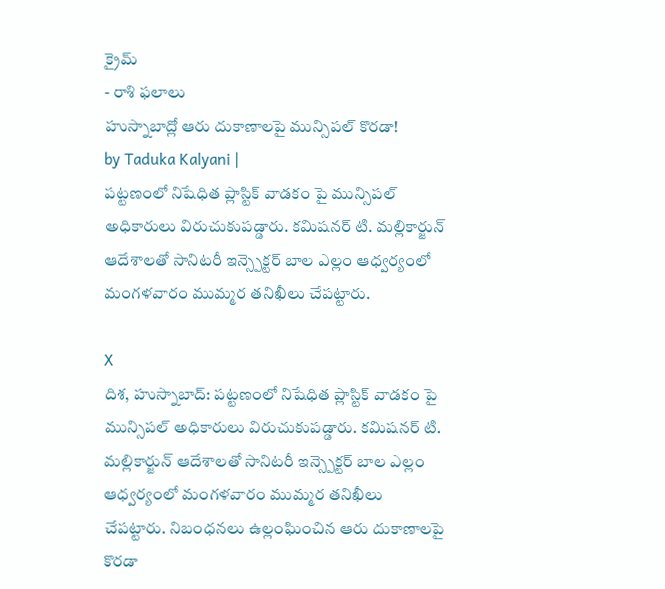క్రైమ్
- రాశి ఫలాలు
హుస్నాబాద్లో ఆరు దుకాణాలపై మున్సిపల్ కొరడా!
by Taduka Kalyani |
పట్టణంలో నిషేధిత ప్లాస్టిక్ వాడకం పై మున్సిపల్ అధికారులు విరుచుకుపడ్డారు. కమిషనర్ టి. మల్లికార్జున్ ఆదేశాలతో సానిటరీ ఇన్స్పెక్టర్ బాల ఎల్లం ఆధ్వర్యంలో మంగళవారం ముమ్మర తనిఖీలు చేపట్టారు.

X
దిశ, హుస్నాబాద్: పట్టణంలో నిషేధిత ప్లాస్టిక్ వాడకం పై మున్సిపల్ అధికారులు విరుచుకుపడ్డారు. కమిషనర్ టి. మల్లికార్జున్ ఆదేశాలతో సానిటరీ ఇన్స్పెక్టర్ బాల ఎల్లం ఆధ్వర్యంలో మంగళవారం ముమ్మర తనిఖీలు చేపట్టారు. నిబంధనలు ఉల్లంఘించిన ఆరు దుకాణాలపై కొరడా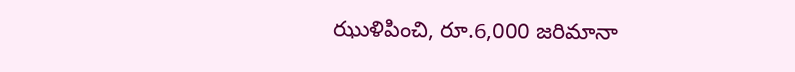ఝుళిపించి, రూ.6,000 జరిమానా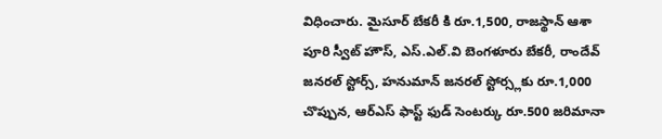విధించారు. మైసూర్ బేకరీ కి రూ.1,500, రాజస్థాన్ ఆశా పూరి స్వీట్ హౌస్, ఎస్.ఎల్.వి బెంగళూరు బేకరీ, రాందేవ్ జనరల్ స్టోర్స్, హనుమాన్ జనరల్ స్టోర్స్లకు రూ.1,000 చొప్పున, ఆర్ఎస్ ఫాస్ట్ ఫుడ్ సెంటర్కు రూ.500 జరిమానా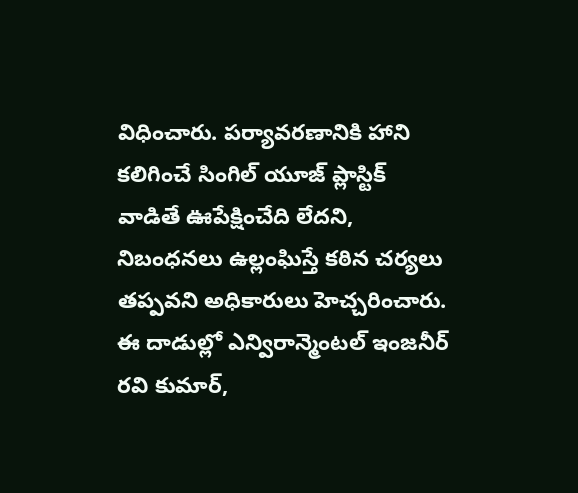విధించారు. పర్యావరణానికి హాని కలిగించే సింగిల్ యూజ్ ప్లాస్టిక్ వాడితే ఊపేక్షించేది లేదని, నిబంధనలు ఉల్లంఘిస్తే కఠిన చర్యలు తప్పవని అధికారులు హెచ్చరించారు. ఈ దాడుల్లో ఎన్విరాన్మెంటల్ ఇంజనీర్ రవి కుమార్,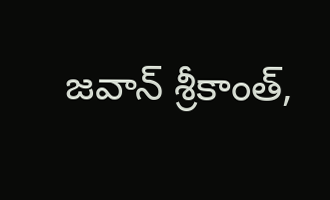జవాన్ శ్రీకాంత్,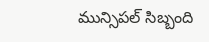మున్సిపల్ సిబ్బంది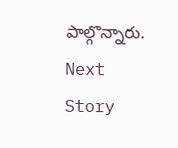పాల్గొన్నారు.
Next Story